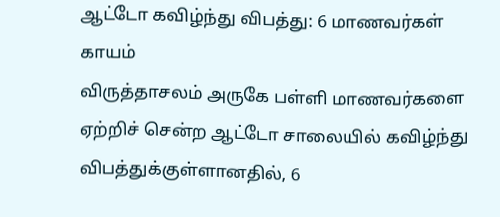ஆட்டோ கவிழ்ந்து விபத்து: 6 மாணவர்கள் காயம்
விருத்தாசலம் அருகே பள்ளி மாணவர்களை ஏற்றிச் சென்ற ஆட்டோ சாலையில் கவிழ்ந்து விபத்துக்குள்ளானதில், 6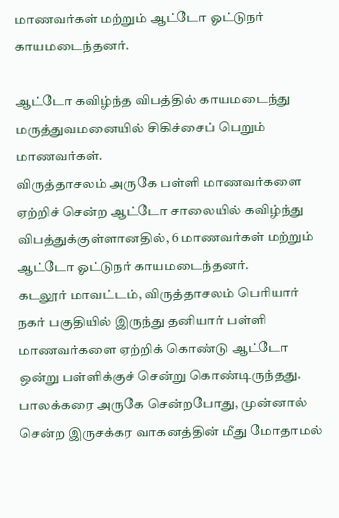மாணவர்கள் மற்றும் ஆட்டோ ஓட்டுநர் காயமடைந்தனர்.

ஆட்டோ கவிழ்ந்த விபத்தில் காயமடைந்து மருத்துவமனையில் சிகிச்சைப் பெறும் மாணவர்கள்.
விருத்தாசலம் அருகே பள்ளி மாணவர்களை ஏற்றிச் சென்ற ஆட்டோ சாலையில் கவிழ்ந்து விபத்துக்குள்ளானதில், 6 மாணவர்கள் மற்றும் ஆட்டோ ஓட்டுநர் காயமடைந்தனர்.
கடலூர் மாவட்டம், விருத்தாசலம் பெரியார் நகர் பகுதியில் இருந்து தனியார் பள்ளி மாணவர்களை ஏற்றிக் கொண்டு ஆட்டோ ஒன்று பள்ளிக்குச் சென்று கொண்டிருந்தது. பாலக்கரை அருகே சென்றபோது, முன்னால் சென்ற இருசக்கர வாகனத்தின் மீது மோதாமல்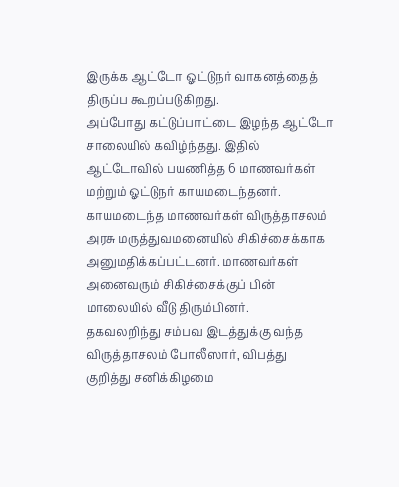இருக்க ஆட்டோ ஓட்டுநர் வாகனத்தைத் திருப்ப கூறப்படுகிறது.
அப்போது கட்டுப்பாட்டை இழந்த ஆட்டோ சாலையில் கவிழ்ந்தது. இதில் ஆட்டோவில் பயணித்த 6 மாணவர்கள் மற்றும் ஓட்டுநர் காயமடைந்தனர். காயமடைந்த மாணவர்கள் விருத்தாசலம் அரசு மருத்துவமனையில் சிகிச்சைக்காக அனுமதிக்கப்பட்டனர். மாணவர்கள் அனைவரும் சிகிச்சைக்குப் பின் மாலையில் வீடு திரும்பினர்.
தகவலறிந்து சம்பவ இடத்துக்கு வந்த விருத்தாசலம் போலீஸார், விபத்து குறித்து சனிக்கிழமை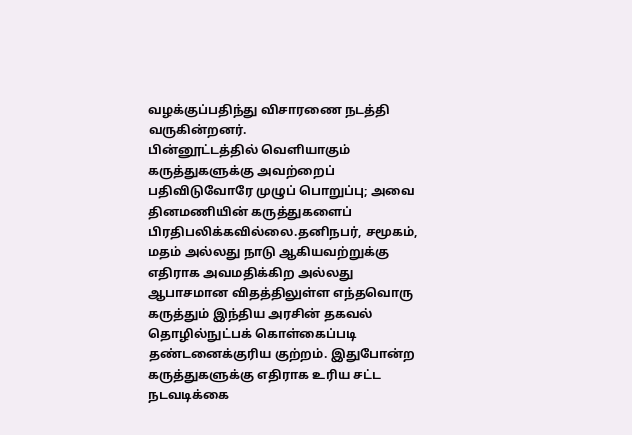வழக்குப்பதிந்து விசாரணை நடத்தி வருகின்றனர்.
பின்னூட்டத்தில் வெளியாகும் கருத்துகளுக்கு அவற்றைப் பதிவிடுவோரே முழுப் பொறுப்பு; அவை தினமணியின் கருத்துகளைப் பிரதிபலிக்கவில்லை.தனிநபர், சமூகம், மதம் அல்லது நாடு ஆகியவற்றுக்கு எதிராக அவமதிக்கிற அல்லது ஆபாசமான விதத்திலுள்ள எந்தவொரு கருத்தும் இந்திய அரசின் தகவல் தொழில்நுட்பக் கொள்கைப்படி தண்டனைக்குரிய குற்றம். இதுபோன்ற கருத்துகளுக்கு எதிராக உரிய சட்ட நடவடிக்கை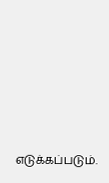எடுக்கப்படும்.